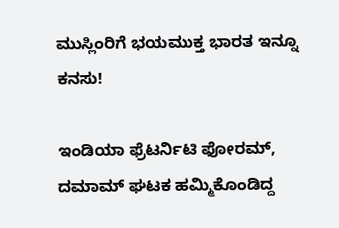ಮುಸ್ಲಿಂರಿಗೆ ಭಯಮುಕ್ತ ಭಾರತ ಇನ್ನೂ ಕನಸು!

ಇಂಡಿಯಾ ಫ್ರೆಟರ್ನಿಟಿ ಫೋರಮ್, ದಮಾಮ್ ಘಟಕ ಹಮ್ಮಿಕೊಂಡಿದ್ದ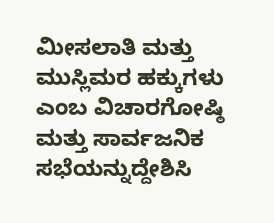ಮೀಸಲಾತಿ ಮತ್ತು ಮುಸ್ಲಿಮರ ಹಕ್ಕುಗಳು ಎಂಬ ವಿಚಾರಗೋಷ್ಠಿ ಮತ್ತು ಸಾರ್ವಜನಿಕ ಸಭೆಯನ್ನುದ್ದೇಶಿಸಿ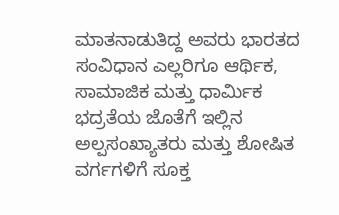ಮಾತನಾಡುತಿದ್ದ ಅವರು ಭಾರತದ ಸಂವಿಧಾನ ಎಲ್ಲರಿಗೂ ಆರ್ಥಿಕ, ಸಾಮಾಜಿಕ ಮತ್ತು ಧಾರ್ಮಿಕ ಭದ್ರತೆಯ ಜೊತೆಗೆ ಇಲ್ಲಿನ ಅಲ್ಪಸಂಖ್ಯಾತರು ಮತ್ತು ಶೋಷಿತ ವರ್ಗಗಳಿಗೆ ಸೂಕ್ತ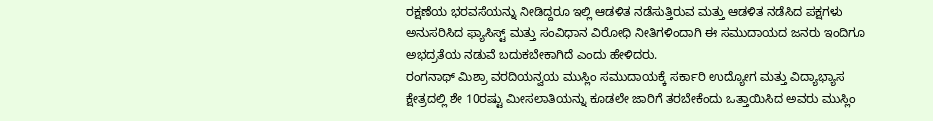ರಕ್ಷಣೆಯ ಭರವಸೆಯನ್ನು ನೀಡಿದ್ದರೂ ಇಲ್ಲಿ ಆಡಳಿತ ನಡೆಸುತ್ತಿರುವ ಮತ್ತು ಆಡಳಿತ ನಡೆಸಿದ ಪಕ್ಷಗಳು ಅನುಸರಿಸಿದ ಫ್ಯಾಸಿಸ್ಟ್ ಮತ್ತು ಸಂವಿಧಾನ ವಿರೋಧಿ ನೀತಿಗಳಿಂದಾಗಿ ಈ ಸಮುದಾಯದ ಜನರು ಇಂದಿಗೂ ಅಭದ್ರತೆಯ ನಡುವೆ ಬದುಕಬೇಕಾಗಿದೆ ಎಂದು ಹೇಳಿದರು.
ರಂಗನಾಥ್ ಮಿಶ್ರಾ ವರದಿಯನ್ವಯ ಮುಸ್ಲಿಂ ಸಮುದಾಯಕ್ಕೆ ಸರ್ಕಾರಿ ಉದ್ಯೋಗ ಮತ್ತು ವಿದ್ಯಾಭ್ಯಾಸ ಕ್ಷೇತ್ರದಲ್ಲಿ ಶೇ 10ರಷ್ಟು ಮೀಸಲಾತಿಯನ್ನು ಕೂಡಲೇ ಜಾರಿಗೆ ತರಬೇಕೆಂದು ಒತ್ತಾಯಿಸಿದ ಅವರು ಮುಸ್ಲಿಂ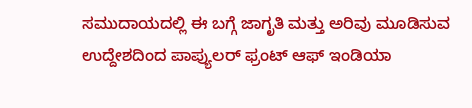ಸಮುದಾಯದಲ್ಲಿ ಈ ಬಗ್ಗೆ ಜಾಗೃತಿ ಮತ್ತು ಅರಿವು ಮೂಡಿಸುವ ಉದ್ದೇಶದಿಂದ ಪಾಪ್ಯುಲರ್ ಫ್ರಂಟ್ ಆಫ್ ಇಂಡಿಯಾ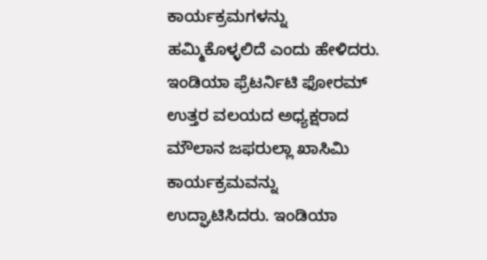ಕಾರ್ಯಕ್ರಮಗಳನ್ನು ಹಮ್ಮಿಕೊಳ್ಳಲಿದೆ ಎಂದು ಹೇಳಿದರು.
ಇಂಡಿಯಾ ಫ್ರೆಟರ್ನಿಟಿ ಫೋರಮ್ ಉತ್ತರ ವಲಯದ ಅಧ್ಯಕ್ಷರಾದ ಮೌಲಾನ ಜಫರುಲ್ಲಾ ಖಾಸಿಮಿ ಕಾರ್ಯಕ್ರಮವನ್ನು ಉದ್ಘಾಟಿಸಿದರು. ಇಂಡಿಯಾ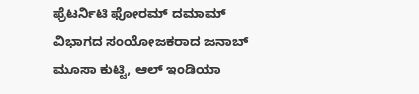ಫ್ರೆಟರ್ನಿಟಿ ಫೋರಮ್ ದಮಾಮ್ ವಿಭಾಗದ ಸಂಯೋಜಕರಾದ ಜನಾಬ್ ಮೂಸಾ ಕುಟ್ಟಿ, ಆಲ್ ಇಂಡಿಯಾ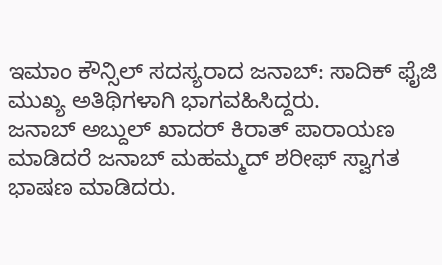ಇಮಾಂ ಕೌನ್ಸಿಲ್ ಸದಸ್ಯರಾದ ಜನಾಬ್: ಸಾದಿಕ್ ಫೈಜಿ ಮುಖ್ಯ ಅತಿಥಿಗಳಾಗಿ ಭಾಗವಹಿಸಿದ್ದರು.
ಜನಾಬ್ ಅಬ್ದುಲ್ ಖಾದರ್ ಕಿರಾತ್ ಪಾರಾಯಣ ಮಾಡಿದರೆ ಜನಾಬ್ ಮಹಮ್ಮದ್ ಶರೀಫ್ ಸ್ವಾಗತ ಭಾಷಣ ಮಾಡಿದರು.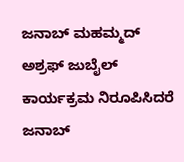ಜನಾಬ್ ಮಹಮ್ಮದ್ ಅಶ್ರಫ್ ಜುಬೈಲ್ ಕಾರ್ಯಕ್ರಮ ನಿರೂಪಿಸಿದರೆ ಜನಾಬ್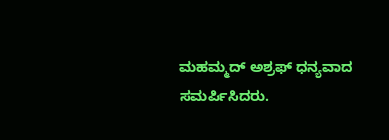ಮಹಮ್ಮದ್ ಅಶ್ರಫ್ ಧನ್ಯವಾದ ಸಮರ್ಪಿಸಿದರು.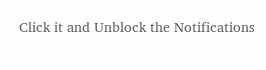Click it and Unblock the Notifications